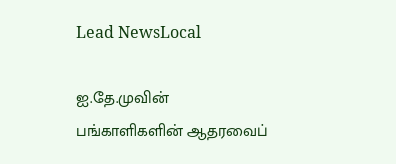Lead NewsLocal

ஐ.தே.முவின் பங்காளிகளின் ஆதரவைப்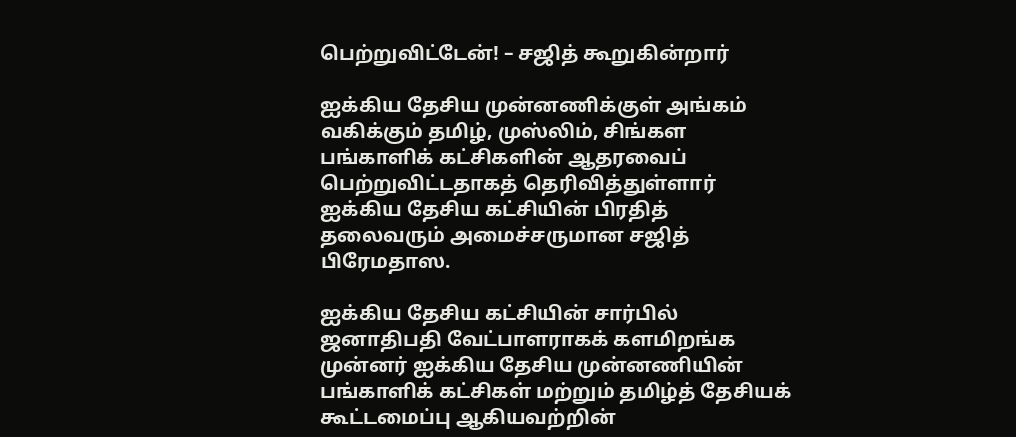பெற்றுவிட்டேன்! – சஜித் கூறுகின்றார்

ஐக்கிய தேசிய முன்னணிக்குள் அங்கம் வகிக்கும் தமிழ், முஸ்லிம், சிங்கள பங்காளிக் கட்சிகளின் ஆதரவைப் பெற்றுவிட்டதாகத் தெரிவித்துள்ளார் ஐக்கிய தேசிய கட்சியின் பிரதித் தலைவரும் அமைச்சருமான சஜித் பிரேமதாஸ.

ஐக்கிய தேசிய கட்சியின் சார்பில் ஜனாதிபதி வேட்பாளராகக் களமிறங்க முன்னர் ஐக்கிய தேசிய முன்னணியின் பங்காளிக் கட்சிகள் மற்றும் தமிழ்த் தேசியக் கூட்டமைப்பு ஆகியவற்றின்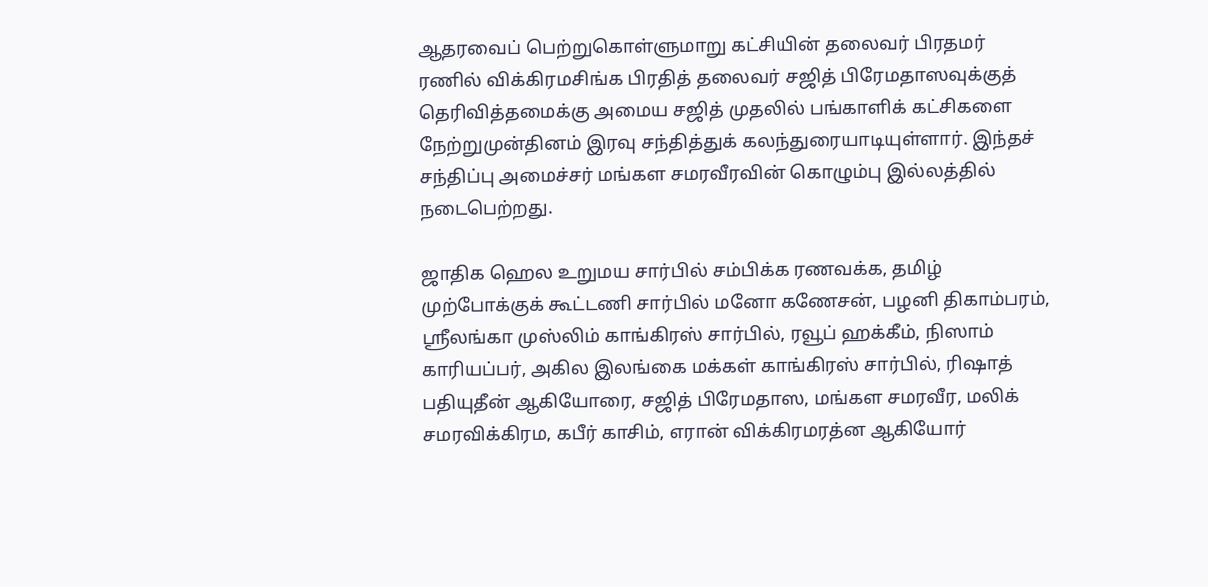ஆதரவைப் பெற்றுகொள்ளுமாறு கட்சியின் தலைவர் பிரதமர் ரணில் விக்கிரமசிங்க பிரதித் தலைவர் சஜித் பிரேமதாஸவுக்குத் தெரிவித்தமைக்கு அமைய சஜித் முதலில் பங்காளிக் கட்சிகளை நேற்றுமுன்தினம் இரவு சந்தித்துக் கலந்துரையாடியுள்ளார். இந்தச் சந்திப்பு அமைச்சர் மங்கள சமரவீரவின் கொழும்பு இல்லத்தில் நடைபெற்றது.

ஜாதிக ஹெல உறுமய சார்பில் சம்பிக்க ரணவக்க, தமிழ் முற்போக்குக் கூட்டணி சார்பில் மனோ கணேசன், பழனி திகாம்பரம், ஸ்ரீலங்கா முஸ்லிம் காங்கிரஸ் சார்பில், ரவூப் ஹக்கீம், நிஸாம் காரியப்பர், அகில இலங்கை மக்கள் காங்கிரஸ் சார்பில், ரிஷாத் பதியுதீன் ஆகியோரை, சஜித் பிரேமதாஸ, மங்கள சமரவீர, மலிக் சமரவிக்கிரம, கபீர் காசிம், எரான் விக்கிரமரத்ன ஆகியோர்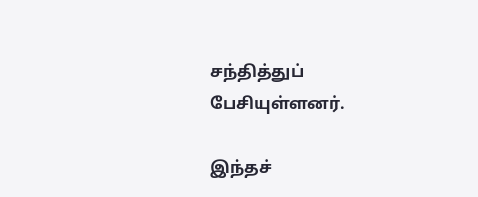சந்தித்துப் பேசியுள்ளனர்.

இந்தச்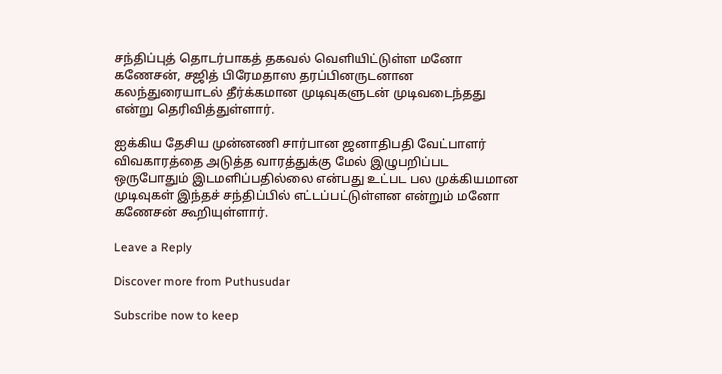சந்திப்புத் தொடர்பாகத் தகவல் வெளியிட்டுள்ள மனோ கணேசன், சஜித் பிரேமதாஸ தரப்பினருடனான கலந்துரையாடல் தீர்க்கமான முடிவுகளுடன் முடிவடைந்தது என்று தெரிவித்துள்ளார்.

ஐக்கிய தேசிய முன்னணி சார்பான ஜனாதிபதி வேட்பாளர் விவகாரத்தை அடுத்த வாரத்துக்கு மேல் இழுபறிப்பட ஒருபோதும் இடமளிப்பதில்லை என்பது உட்பட பல முக்கியமான முடிவுகள் இந்தச் சந்திப்பில் எட்டப்பட்டுள்ளன என்றும் மனோ கணேசன் கூறியுள்ளார்.

Leave a Reply

Discover more from Puthusudar

Subscribe now to keep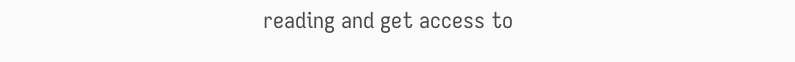reading and get access to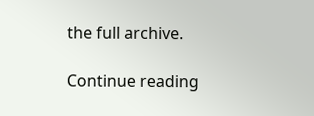the full archive.

Continue reading